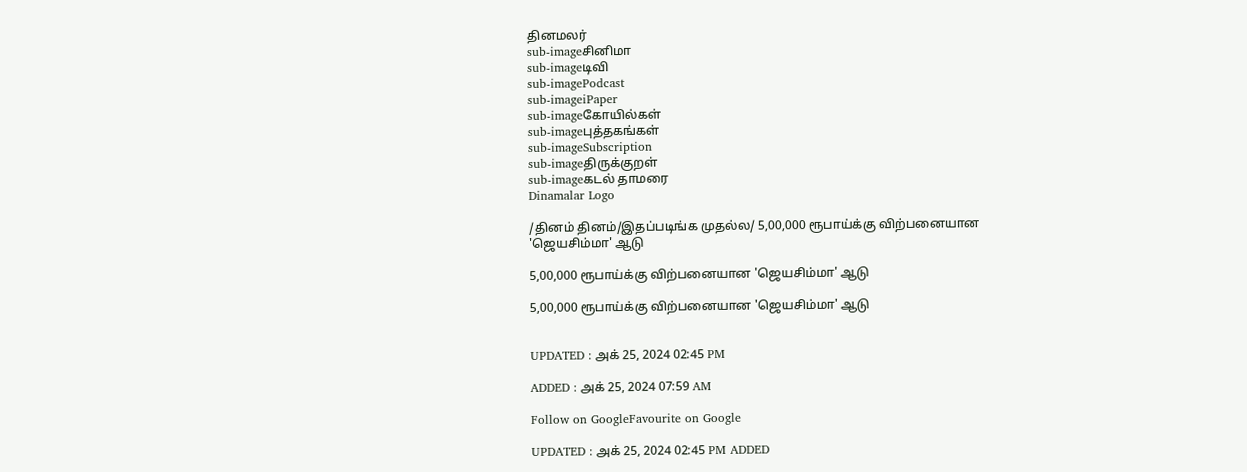தினமலர்
sub-imageசினிமா
sub-imageடிவி
sub-imagePodcast
sub-imageiPaper
sub-imageகோயில்கள்
sub-imageபுத்தகங்கள்
sub-imageSubscription
sub-imageதிருக்குறள்
sub-imageகடல் தாமரை
Dinamalar Logo

/தினம் தினம்/இதப்படிங்க முதல்ல/ 5,00,000 ரூபாய்க்கு விற்பனையான 'ஜெயசிம்மா' ஆடு

5,00,000 ரூபாய்க்கு விற்பனையான 'ஜெயசிம்மா' ஆடு

5,00,000 ரூபாய்க்கு விற்பனையான 'ஜெயசிம்மா' ஆடு


UPDATED : அக் 25, 2024 02:45 PM

ADDED : அக் 25, 2024 07:59 AM

Follow on GoogleFavourite on Google

UPDATED : அக் 25, 2024 02:45 PM ADDED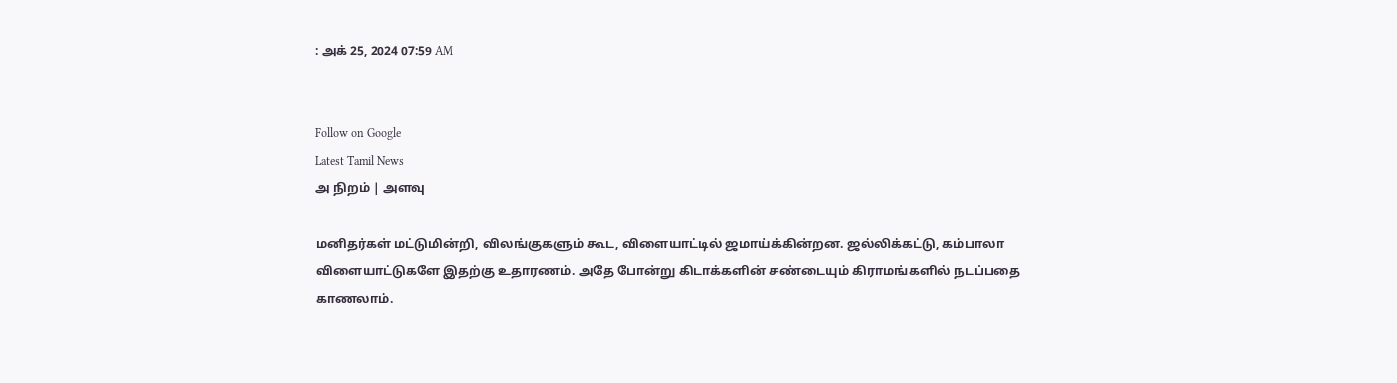: அக் 25, 2024 07:59 AM


Follow on Google
Latest Tamil News
அ நிறம் | அளவு

மனிதர்கள் மட்டுமின்றி, விலங்குகளும் கூட, விளையாட்டில் ஜமாய்க்கின்றன. ஜல்லிக்கட்டு, கம்பாலா விளையாட்டுகளே இதற்கு உதாரணம். அதே போன்று கிடாக்களின் சண்டையும் கிராமங்களில் நடப்பதை காணலாம்.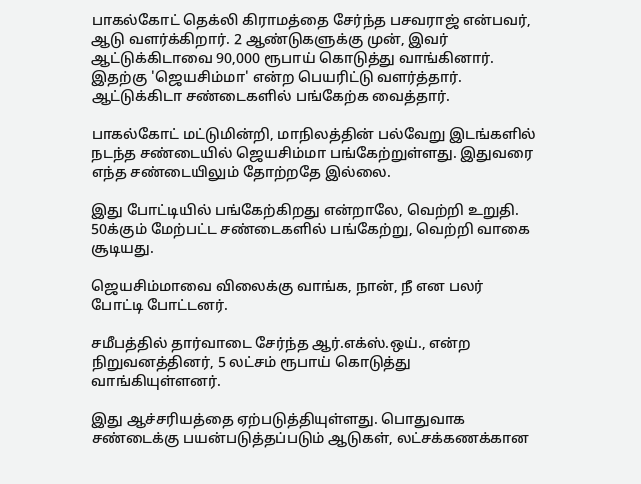பாகல்கோட் தெக்லி கிராமத்தை சேர்ந்த பசவராஜ் என்பவர், ஆடு வளர்க்கிறார். 2 ஆண்டுகளுக்கு முன், இவர் ஆட்டுக்கிடாவை 90,000 ரூபாய் கொடுத்து வாங்கினார். இதற்கு 'ஜெயசிம்மா' என்ற பெயரிட்டு வளர்த்தார். ஆட்டுக்கிடா சண்டைகளில் பங்கேற்க வைத்தார்.

பாகல்கோட் மட்டுமின்றி, மாநிலத்தின் பல்வேறு இடங்களில் நடந்த சண்டையில் ஜெயசிம்மா பங்கேற்றுள்ளது. இதுவரை எந்த சண்டையிலும் தோற்றதே இல்லை.

இது போட்டியில் பங்கேற்கிறது என்றாலே, வெற்றி உறுதி. 50க்கும் மேற்பட்ட சண்டைகளில் பங்கேற்று, வெற்றி வாகை சூடியது.

ஜெயசிம்மாவை விலைக்கு வாங்க, நான், நீ என பலர் போட்டி போட்டனர்.

சமீபத்தில் தார்வாடை சேர்ந்த ஆர்.எக்ஸ்.ஒய்., என்ற நிறுவனத்தினர், 5 லட்சம் ரூபாய் கொடுத்து வாங்கியுள்ளனர்.

இது ஆச்சரியத்தை ஏற்படுத்தியுள்ளது. பொதுவாக சண்டைக்கு பயன்படுத்தப்படும் ஆடுகள், லட்சக்கணக்கான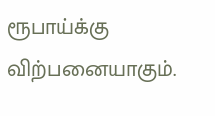ரூபாய்க்கு விற்பனையாகும்.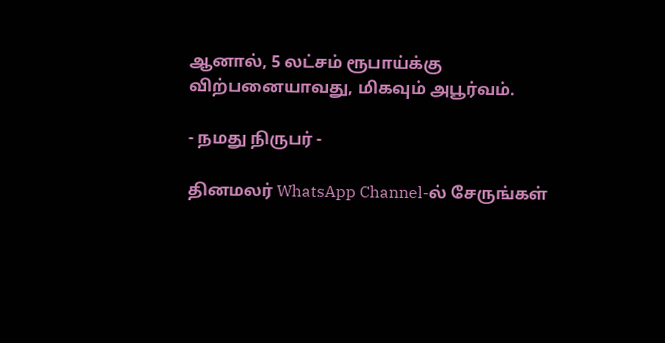ஆனால், 5 லட்சம் ரூபாய்க்கு விற்பனையாவது, மிகவும் அபூர்வம்.

- நமது நிருபர் -

தினமலர் WhatsApp Channel-ல் சேருங்கள்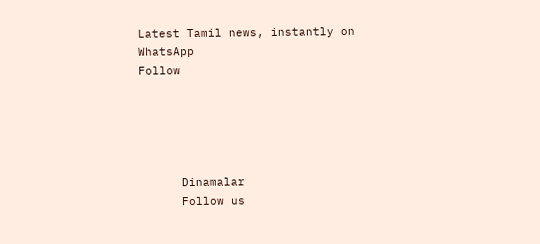Latest Tamil news, instantly on WhatsApp
Follow





      Dinamalar
      Follow us